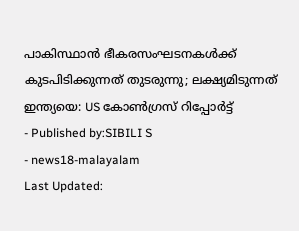പാകിസ്ഥാൻ ഭീകരസംഘടനകൾക്ക് കുടപിടിക്കുന്നത് തുടരുന്നു; ലക്ഷ്യമിടുന്നത് ഇന്ത്യയെ: US കോൺഗ്രസ് റിപ്പോർട്ട്
- Published by:SIBILI S
- news18-malayalam
Last Updated: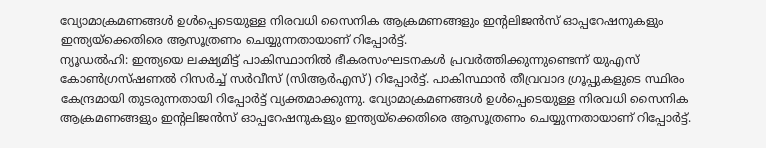വ്യോമാക്രമണങ്ങൾ ഉൾപ്പെടെയുള്ള നിരവധി സൈനിക ആക്രമണങ്ങളും ഇന്റലിജൻസ് ഓപ്പറേഷനുകളും ഇന്ത്യയ്ക്കെതിരെ ആസൂത്രണം ചെയ്യുന്നതായാണ് റിപ്പോർട്ട്.
ന്യൂഡൽഹി: ഇന്ത്യയെ ലക്ഷ്യമിട്ട് പാകിസ്ഥാനിൽ ഭീകരസംഘടനകൾ പ്രവർത്തിക്കുന്നുണ്ടെന്ന് യുഎസ് കോൺഗ്രസ്ഷണൽ റിസർച്ച് സർവീസ് (സിആർഎസ്) റിപ്പോർട്ട്. പാകിസ്ഥാൻ തീവ്രവാദ ഗ്രൂപ്പുകളുടെ സ്ഥിരം കേന്ദ്രമായി തുടരുന്നതായി റിപ്പോർട്ട് വ്യക്തമാക്കുന്നു. വ്യോമാക്രമണങ്ങൾ ഉൾപ്പെടെയുള്ള നിരവധി സൈനിക ആക്രമണങ്ങളും ഇന്റലിജൻസ് ഓപ്പറേഷനുകളും ഇന്ത്യയ്ക്കെതിരെ ആസൂത്രണം ചെയ്യുന്നതായാണ് റിപ്പോർട്ട്.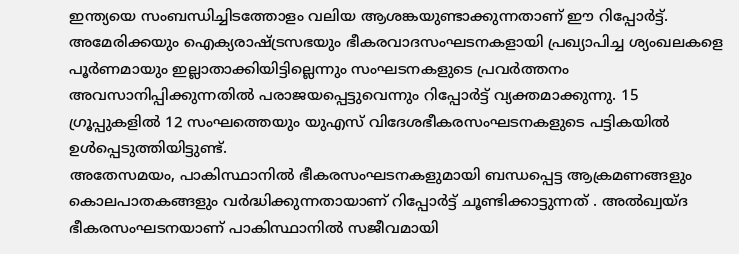ഇന്ത്യയെ സംബന്ധിച്ചിടത്തോളം വലിയ ആശങ്കയുണ്ടാക്കുന്നതാണ് ഈ റിപ്പോർട്ട്. അമേരിക്കയും ഐക്യരാഷ്ട്രസഭയും ഭീകരവാദസംഘടനകളായി പ്രഖ്യാപിച്ച ശ്യംഖലകളെ പൂർണമായും ഇല്ലാതാക്കിയിട്ടില്ലെന്നും സംഘടനകളുടെ പ്രവർത്തനം അവസാനിപ്പിക്കുന്നതിൽ പരാജയപ്പെട്ടുവെന്നും റിപ്പോർട്ട് വ്യക്തമാക്കുന്നു. 15 ഗ്രൂപ്പുകളിൽ 12 സംഘത്തെയും യുഎസ് വിദേശഭീകരസംഘടനകളുടെ പട്ടികയിൽ ഉൾപ്പെടുത്തിയിട്ടുണ്ട്.
അതേസമയം, പാകിസ്ഥാനിൽ ഭീകരസംഘടനകളുമായി ബന്ധപ്പെട്ട ആക്രമണങ്ങളും കൊലപാതകങ്ങളും വർദ്ധിക്കുന്നതായാണ് റിപ്പോർട്ട് ചൂണ്ടിക്കാട്ടുന്നത് . അൽഖ്വയ്ദ ഭീകരസംഘടനയാണ് പാകിസ്ഥാനിൽ സജീവമായി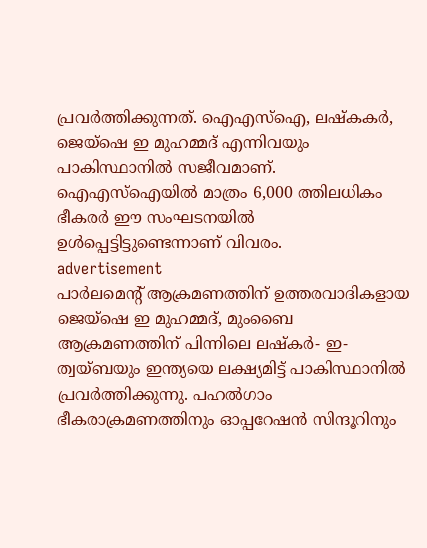പ്രവർത്തിക്കുന്നത്. ഐഎസ്ഐ, ലഷ്കകർ, ജെയ്ഷെ ഇ മുഹമ്മദ് എന്നിവയും പാകിസ്ഥാനിൽ സജീവമാണ്. ഐഎസ്ഐയിൽ മാത്രം 6,000 ത്തിലധികം ഭീകരർ ഈ സംഘടനയിൽ ഉൾപ്പെട്ടിട്ടുണ്ടെന്നാണ് വിവരം.
advertisement
പാർലമെന്റ് ആക്രമണത്തിന് ഉത്തരവാദികളായ ജെയ്ഷെ ഇ മുഹമ്മദ്, മുംബൈ ആക്രമണത്തിന് പിന്നിലെ ലഷ്കർ- ഇ- ത്വയ്ബയും ഇന്ത്യയെ ലക്ഷ്യമിട്ട് പാകിസ്ഥാനിൽ പ്രവർത്തിക്കുന്നു. പഹൽഗാം ഭീകരാക്രമണത്തിനും ഓപ്പറേഷൻ സിന്ദൂറിനും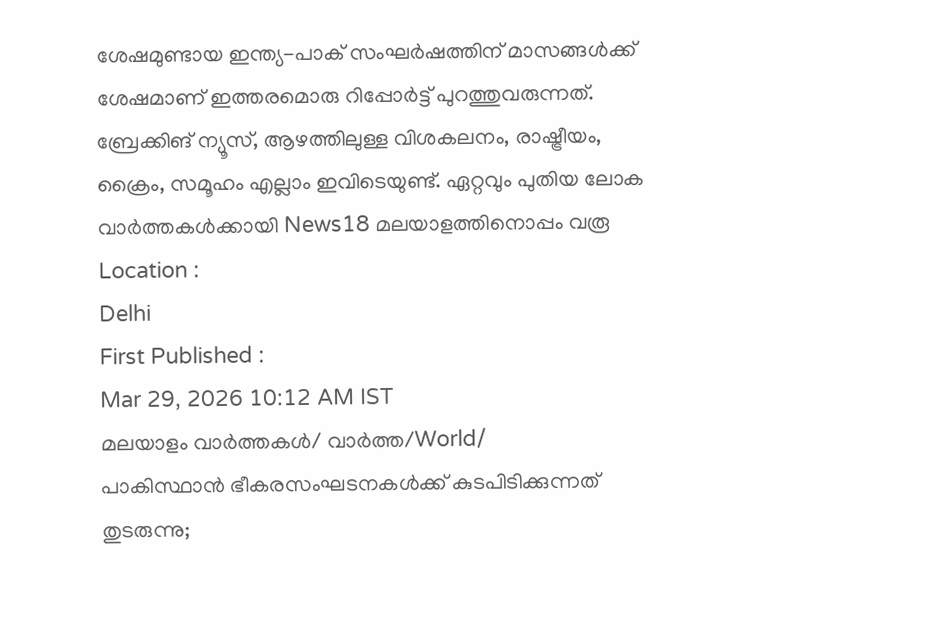ശേഷമുണ്ടായ ഇന്ത്യ-പാക് സംഘർഷത്തിന് മാസങ്ങൾക്ക് ശേഷമാണ് ഇത്തരമൊരു റിപ്പോർട്ട് പുറത്തുവരുന്നത്.
ബ്രേക്കിങ് ന്യൂസ്, ആഴത്തിലുള്ള വിശകലനം, രാഷ്ട്രീയം, ക്രൈം, സമൂഹം എല്ലാം ഇവിടെയുണ്ട്. ഏറ്റവും പുതിയ ലോക വാർത്തകൾക്കായി News18 മലയാളത്തിനൊപ്പം വരൂ
Location :
Delhi
First Published :
Mar 29, 2026 10:12 AM IST
മലയാളം വാർത്തകൾ/ വാർത്ത/World/
പാകിസ്ഥാൻ ഭീകരസംഘടനകൾക്ക് കുടപിടിക്കുന്നത് തുടരുന്നു;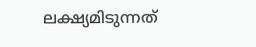ലക്ഷ്യമിടുന്നത്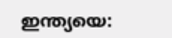ഇന്ത്യയെ: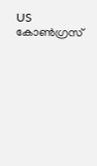US കോൺഗ്രസ്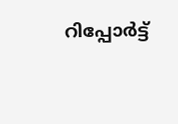റിപ്പോർട്ട്